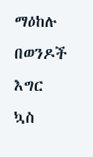ማዕከሉ በወንዶች እግር ኳስ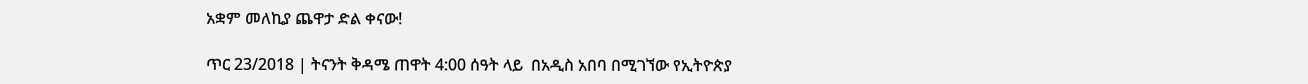አቋም መለኪያ ጨዋታ ድል ቀናው!

ጥር 23/2018 | ትናንት ቅዳሜ ጠዋት 4:00 ሰዓት ላይ  በአዲስ አበባ በሚገኘው የኢትዮጵያ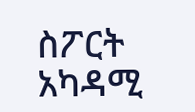ስፖርት አካዳሚ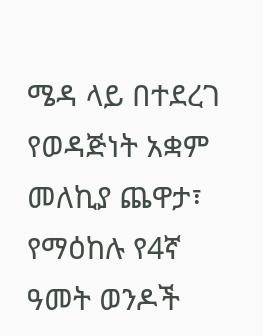ሜዳ ላይ በተደረገ የወዳጅነት አቋም መለኪያ ጨዋታ፣ የማዕከሉ የ4ኛ ዓመት ወንዶች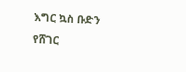እግር ኳስ ቡድን የሸገር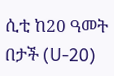ሲቲ ከ20 ዓመት በታች (U-20)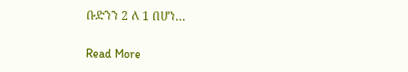ቡድንን 2 ለ 1 በሆነ…

Read More